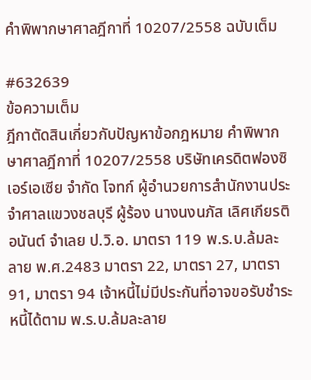คำพิพากษาศาลฎีกาที่ 10207/2558 ฉบับเต็ม

#632639
ข้อความเต็ม
ฎีกาตัดสินเกี่ยวกับปัญหาข้อกฎหมาย คำพิพากษาศาลฎีกาที่ 10207/2558 บริษัทเครดิตฟองซิเอร์เอเซีย จำกัด โจทก์ ผู้อำนวยการสำนักงานประจำศาลแขวงชลบุรี ผู้ร้อง นางนงนภัส เลิศเกียรติอนันต์ จำเลย ป.วิ.อ. มาตรา 119 พ.ร.บ.ล้มละลาย พ.ศ.2483 มาตรา 22, มาตรา 27, มาตรา 91, มาตรา 94 เจ้าหนี้ไม่มีประกันที่อาจขอรับชำระหนี้ได้ตาม พ.ร.บ.ล้มละลาย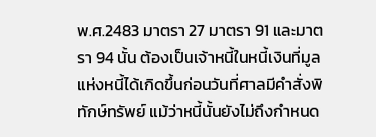พ.ศ.2483 มาตรา 27 มาตรา 91 และมาตรา 94 นั้น ต้องเป็นเจ้าหนี้ในหนี้เงินที่มูลแห่งหนี้ได้เกิดขึ้นก่อนวันที่ศาลมีคำสั่งพิทักษ์ทรัพย์ แม้ว่าหนี้นั้นยังไม่ถึงกำหนด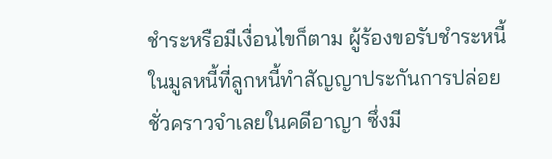ชำระหรือมีเงื่อนไขก็ตาม ผู้ร้องขอรับชำระหนี้ในมูลหนี้ที่ลูกหนี้ทำสัญญาประกันการปล่อยชั่วคราวจำเลยในคดีอาญา ซึ่งมี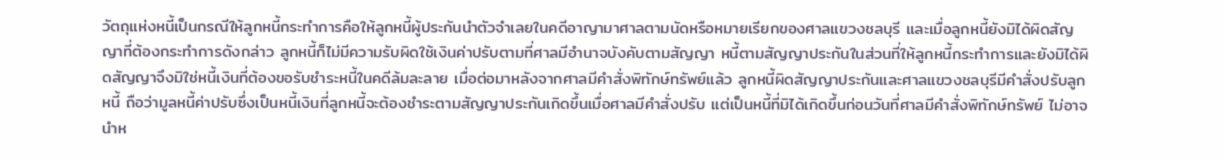วัตถุแห่งหนี้เป็นกรณีให้ลูกหนี้กระทำการคือให้ลูกหนี้ผู้ประกันนำตัวจำเลยในคดีอาญามาศาลตามนัดหรือหมายเรียกของศาลแขวงชลบุรี และเมื่อลูกหนี้ยังมิได้ผิดสัญญาที่ต้องกระทำการดังกล่าว ลูกหนี้ก็ไม่มีความรับผิดใช้เงินค่าปรับตามที่ศาลมีอำนาจบังคับตามสัญญา หนี้ตามสัญญาประกันในส่วนที่ให้ลูกหนี้กระทำการและยังมิได้ผิดสัญญาจึงมิใช่หนี้เงินที่ต้องขอรับชำระหนี้ในคดีล้มละลาย เมื่อต่อมาหลังจากศาลมีคำสั่งพิทักษ์ทรัพย์แล้ว ลูกหนี้ผิดสัญญาประกันและศาลแขวงชลบุรีมีคำสั่งปรับลูกหนี้ ถือว่ามูลหนี้ค่าปรับซึ่งเป็นหนี้เงินที่ลูกหนี้จะต้องชำระตามสัญญาประกันเกิดขึ้นเมื่อศาลมีคำสั่งปรับ แต่เป็นหนี้ที่มิได้เกิดขึ้นก่อนวันที่ศาลมีคำสั่งพิทักษ์ทรัพย์ ไม่อาจนำห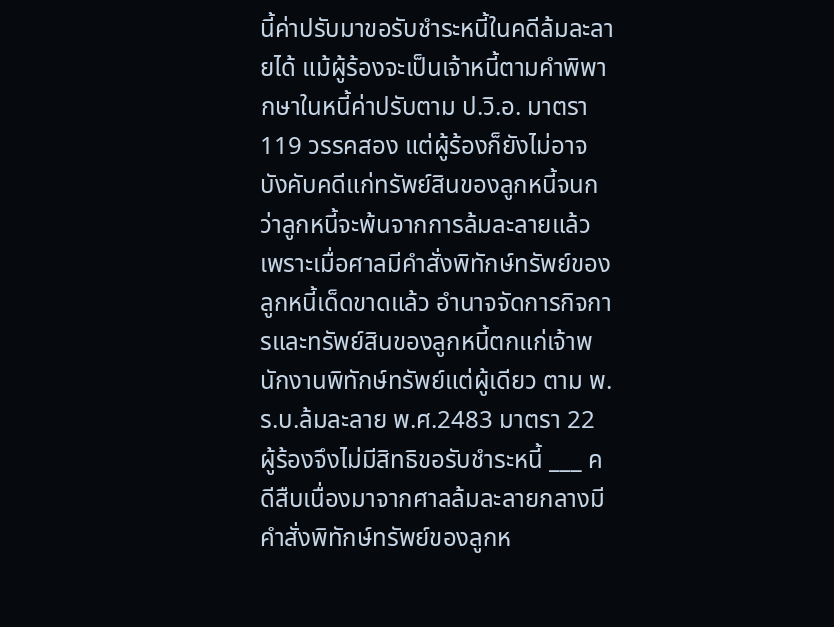นี้ค่าปรับมาขอรับชำระหนี้ในคดีล้มละลายได้ แม้ผู้ร้องจะเป็นเจ้าหนี้ตามคำพิพากษาในหนี้ค่าปรับตาม ป.วิ.อ. มาตรา 119 วรรคสอง แต่ผู้ร้องก็ยังไม่อาจบังคับคดีแก่ทรัพย์สินของลูกหนี้จนกว่าลูกหนี้จะพ้นจากการล้มละลายแล้ว เพราะเมื่อศาลมีคำสั่งพิทักษ์ทรัพย์ของลูกหนี้เด็ดขาดแล้ว อำนาจจัดการกิจการและทรัพย์สินของลูกหนี้ตกแก่เจ้าพนักงานพิทักษ์ทรัพย์แต่ผู้เดียว ตาม พ.ร.บ.ล้มละลาย พ.ศ.2483 มาตรา 22 ผู้ร้องจึงไม่มีสิทธิขอรับชำระหนี้ ___ คดีสืบเนื่องมาจากศาลล้มละลายกลางมีคำสั่งพิทักษ์ทรัพย์ของลูกห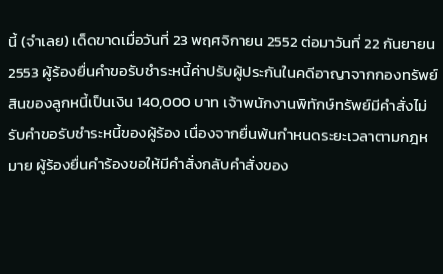นี้ (จำเลย) เด็ดขาดเมื่อวันที่ 23 พฤศจิกายน 2552 ต่อมาวันที่ 22 กันยายน 2553 ผู้ร้องยื่นคำขอรับชำระหนี้ค่าปรับผู้ประกันในคดีอาญาจากกองทรัพย์สินของลูกหนี้เป็นเงิน 140,000 บาท เจ้าพนักงานพิทักษ์ทรัพย์มีคำสั่งไม่รับคำขอรับชำระหนี้ของผู้ร้อง เนื่องจากยื่นพ้นกำหนดระยะเวลาตามกฎหมาย ผู้ร้องยื่นคำร้องขอให้มีคำสั่งกลับคำสั่งของ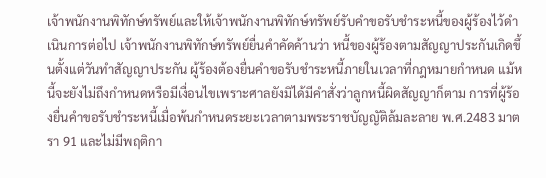เจ้าพนักงานพิทักษ์ทรัพย์และให้เจ้าพนักงานพิทักษ์ทรัพย์รับคำขอรับชำระหนี้ของผู้ร้องไว้ดำเนินการต่อไป เจ้าพนักงานพิทักษ์ทรัพย์ยื่นคำคัดค้านว่า หนี้ของผู้ร้องตามสัญญาประกันเกิดขึ้นตั้งแต่วันทำสัญญาประกัน ผู้ร้องต้องยื่นคำขอรับชำระหนี้ภายในเวลาที่กฎหมายกำหนด แม้หนี้จะยังไม่ถึงกำหนดหรือมีเงื่อนไขเพราะศาลยังมิได้มีคำสั่งว่าลูกหนี้ผิดสัญญาก็ตาม การที่ผู้ร้องยื่นคำขอรับชำระหนี้เมื่อพ้นกำหนดระยะเวลาตามพระราชบัญญัติล้มละลาย พ.ศ.2483 มาตรา 91 และไม่มีพฤติกา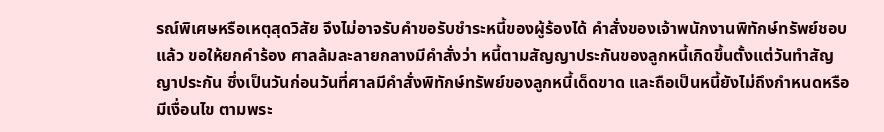รณ์พิเศษหรือเหตุสุดวิสัย จึงไม่อาจรับคำขอรับชำระหนี้ของผู้ร้องได้ คำสั่งของเจ้าพนักงานพิทักษ์ทรัพย์ชอบแล้ว ขอให้ยกคำร้อง ศาลล้มละลายกลางมีคำสั่งว่า หนี้ตามสัญญาประกันของลูกหนี้เกิดขึ้นตั้งแต่วันทำสัญญาประกัน ซึ่งเป็นวันก่อนวันที่ศาลมีคำสั่งพิทักษ์ทรัพย์ของลูกหนี้เด็ดขาด และถือเป็นหนี้ยังไม่ถึงกำหนดหรือมีเงื่อนไข ตามพระ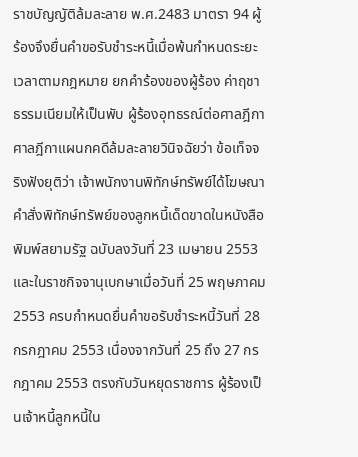ราชบัญญัติล้มละลาย พ.ศ.2483 มาตรา 94 ผู้ร้องจึงยื่นคำขอรับชำระหนี้เมื่อพ้นกำหนดระยะเวลาตามกฎหมาย ยกคำร้องของผู้ร้อง ค่าฤชาธรรมเนียมให้เป็นพับ ผู้ร้องอุทธรณ์ต่อศาลฎีกา ศาลฎีกาแผนกคดีล้มละลายวินิจฉัยว่า ข้อเท็จจริงฟังยุติว่า เจ้าพนักงานพิทักษ์ทรัพย์ได้โฆษณาคำสั่งพิทักษ์ทรัพย์ของลูกหนี้เด็ดขาดในหนังสือพิมพ์สยามรัฐ ฉบับลงวันที่ 23 เมษายน 2553 และในราชกิจจานุเบกษาเมื่อวันที่ 25 พฤษภาคม 2553 ครบกำหนดยื่นคำขอรับชำระหนี้วันที่ 28 กรกฎาคม 2553 เนื่องจากวันที่ 25 ถึง 27 กรกฎาคม 2553 ตรงกับวันหยุดราชการ ผู้ร้องเป็นเจ้าหนี้ลูกหนี้ใน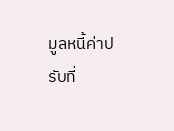มูลหนี้ค่าปรับที่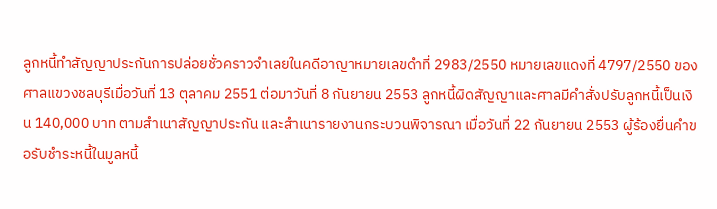ลูกหนี้ทำสัญญาประกันการปล่อยชั่วคราวจำเลยในคดีอาญาหมายเลขดำที่ 2983/2550 หมายเลขแดงที่ 4797/2550 ของศาลแขวงชลบุรีเมื่อวันที่ 13 ตุลาคม 2551 ต่อมาวันที่ 8 กันยายน 2553 ลูกหนี้ผิดสัญญาและศาลมีคำสั่งปรับลูกหนี้เป็นเงิน 140,000 บาท ตามสำเนาสัญญาประกัน และสำเนารายงานกระบวนพิจารณา เมื่อวันที่ 22 กันยายน 2553 ผู้ร้องยื่นคำขอรับชำระหนี้ในมูลหนี้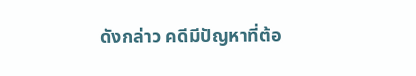ดังกล่าว คดีมีปัญหาที่ต้อ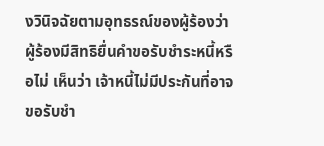งวินิจฉัยตามอุทธรณ์ของผู้ร้องว่า ผู้ร้องมีสิทธิยื่นคำขอรับชำระหนี้หรือไม่ เห็นว่า เจ้าหนี้ไม่มีประกันที่อาจขอรับชำ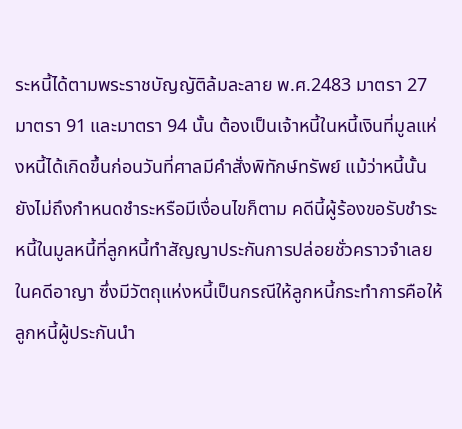ระหนี้ได้ตามพระราชบัญญัติล้มละลาย พ.ศ.2483 มาตรา 27 มาตรา 91 และมาตรา 94 นั้น ต้องเป็นเจ้าหนี้ในหนี้เงินที่มูลแห่งหนี้ได้เกิดขึ้นก่อนวันที่ศาลมีคำสั่งพิทักษ์ทรัพย์ แม้ว่าหนี้นั้นยังไม่ถึงกำหนดชำระหรือมีเงื่อนไขก็ตาม คดีนี้ผู้ร้องขอรับชำระหนี้ในมูลหนี้ที่ลูกหนี้ทำสัญญาประกันการปล่อยชั่วคราวจำเลยในคดีอาญา ซึ่งมีวัตถุแห่งหนี้เป็นกรณีให้ลูกหนี้กระทำการคือให้ลูกหนี้ผู้ประกันนำ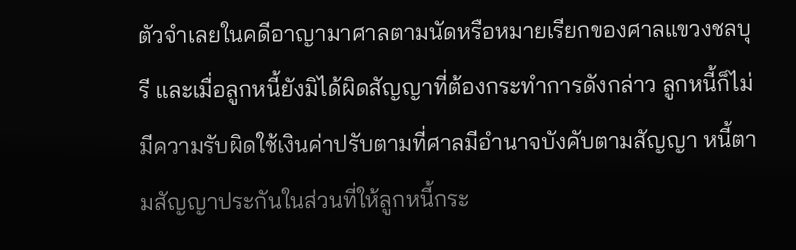ตัวจำเลยในคดีอาญามาศาลตามนัดหรือหมายเรียกของศาลแขวงชลบุรี และเมื่อลูกหนี้ยังมิได้ผิดสัญญาที่ต้องกระทำการดังกล่าว ลูกหนี้ก็ไม่มีความรับผิดใช้เงินค่าปรับตามที่ศาลมีอำนาจบังคับตามสัญญา หนี้ตามสัญญาประกันในส่วนที่ให้ลูกหนี้กระ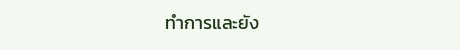ทำการและยัง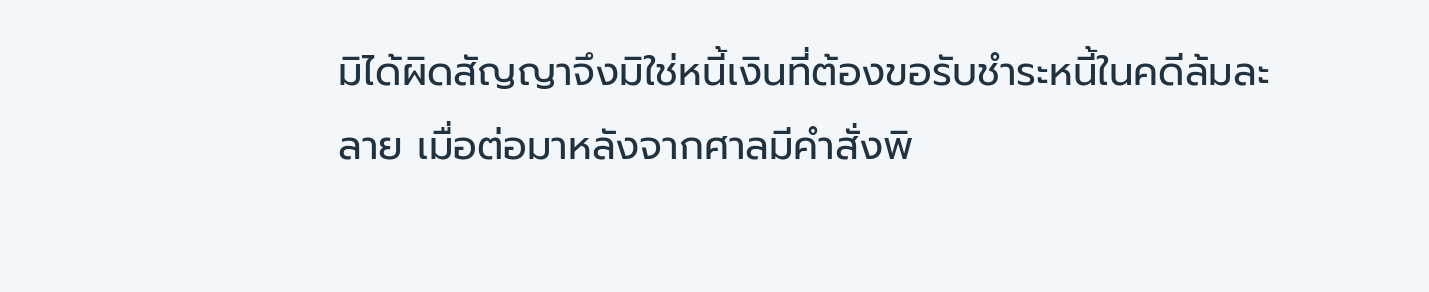มิได้ผิดสัญญาจึงมิใช่หนี้เงินที่ต้องขอรับชำระหนี้ในคดีล้มละลาย เมื่อต่อมาหลังจากศาลมีคำสั่งพิ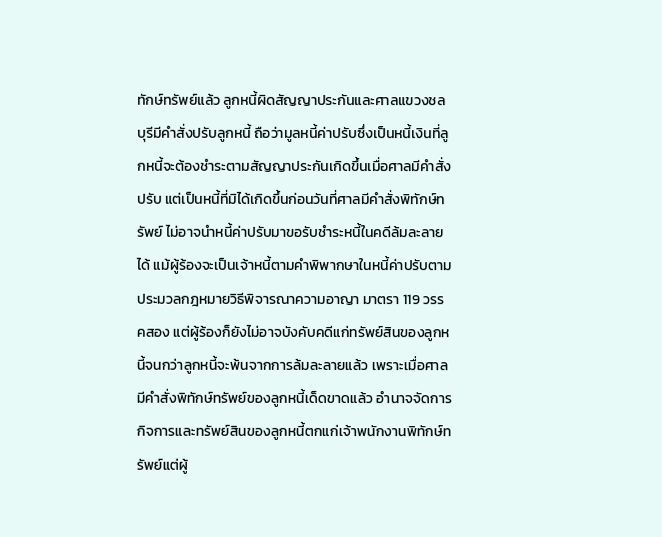ทักษ์ทรัพย์แล้ว ลูกหนี้ผิดสัญญาประกันและศาลแขวงชลบุรีมีคำสั่งปรับลูกหนี้ ถือว่ามูลหนี้ค่าปรับซึ่งเป็นหนี้เงินที่ลูกหนี้จะต้องชำระตามสัญญาประกันเกิดขึ้นเมื่อศาลมีคำสั่งปรับ แต่เป็นหนี้ที่มิได้เกิดขึ้นก่อนวันที่ศาลมีคำสั่งพิทักษ์ทรัพย์ ไม่อาจนำหนี้ค่าปรับมาขอรับชำระหนี้ในคดีล้มละลายได้ แม้ผู้ร้องจะเป็นเจ้าหนี้ตามคำพิพากษาในหนี้ค่าปรับตามประมวลกฎหมายวิธีพิจารณาความอาญา มาตรา 119 วรรคสอง แต่ผู้ร้องก็ยังไม่อาจบังคับคดีแก่ทรัพย์สินของลูกหนี้จนกว่าลูกหนี้จะพ้นจากการล้มละลายแล้ว เพราะเมื่อศาลมีคำสั่งพิทักษ์ทรัพย์ของลูกหนี้เด็ดขาดแล้ว อำนาจจัดการกิจการและทรัพย์สินของลูกหนี้ตกแก่เจ้าพนักงานพิทักษ์ทรัพย์แต่ผู้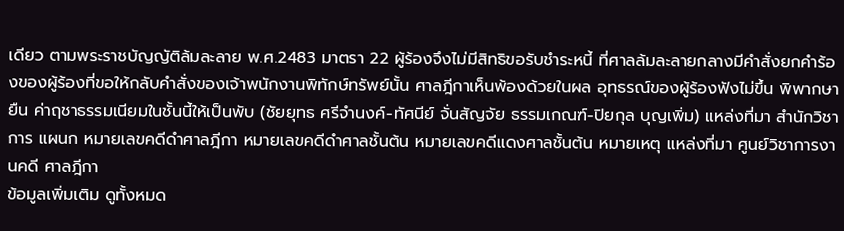เดียว ตามพระราชบัญญัติล้มละลาย พ.ศ.2483 มาตรา 22 ผู้ร้องจึงไม่มีสิทธิขอรับชำระหนี้ ที่ศาลล้มละลายกลางมีคำสั่งยกคำร้องของผู้ร้องที่ขอให้กลับคำสั่งของเจ้าพนักงานพิทักษ์ทรัพย์นั้น ศาลฎีกาเห็นพ้องด้วยในผล อุทธรณ์ของผู้ร้องฟังไม่ขึ้น พิพากษายืน ค่าฤชาธรรมเนียมในชั้นนี้ให้เป็นพับ (ชัยยุทธ ศรีจำนงค์-ทัศนีย์ จั่นสัญจัย ธรรมเกณฑ์-ปิยกุล บุญเพิ่ม) แหล่งที่มา สำนักวิชาการ แผนก หมายเลขคดีดำศาลฎีกา หมายเลขคดีดำศาลชั้นต้น หมายเลขคดีแดงศาลชั้นต้น หมายเหตุ แหล่งที่มา ศูนย์วิชาการงานคดี ศาลฎีกา
ข้อมูลเพิ่มเติม ดูทั้งหมด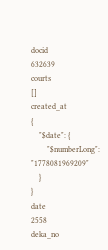docid
632639
courts
[]
created_at
{
    "$date": {
        "$numberLong": "1778081969209"
    }
}
date
2558
deka_no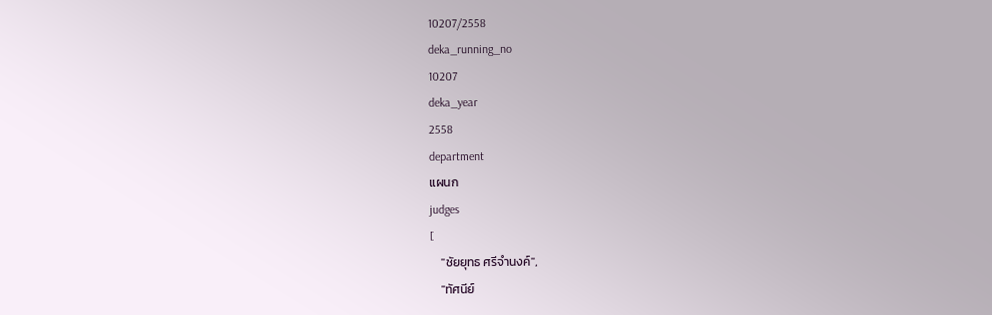10207/2558
deka_running_no
10207
deka_year
2558
department
แผนก
judges
[
    "ชัยยุทธ ศรีจำนงค์",
    "ทัศนีย์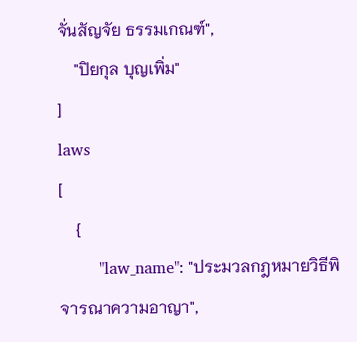จั่นสัญจัย ธรรมเกณฑ์",
    "ปิยกุล บุญเพิ่ม"
]
laws
[
    {
        "law_name": "ประมวลกฎหมายวิธีพิจารณาความอาญา",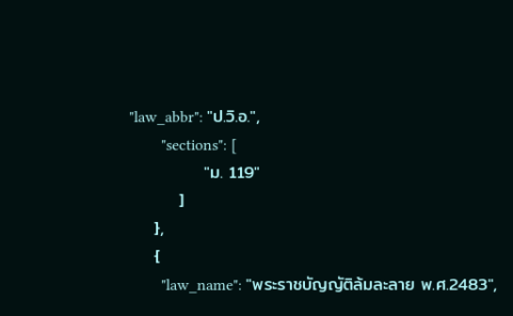"law_abbr": "ป.วิ.อ.",
        "sections": [
            "ม. 119"
        ]
    },
    {
        "law_name": "พระราชบัญญัติล้มละลาย พ.ศ.2483",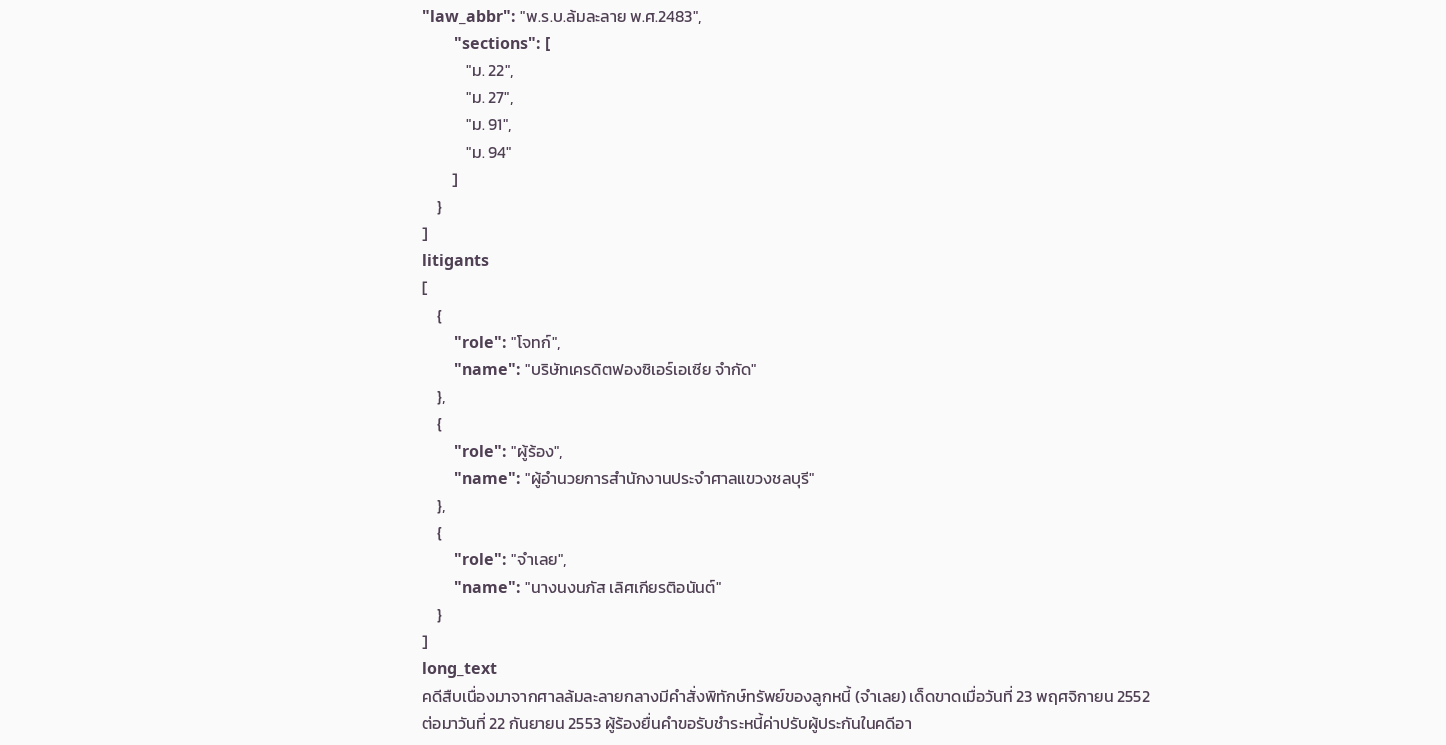"law_abbr": "พ.ร.บ.ล้มละลาย พ.ศ.2483",
        "sections": [
            "ม. 22",
            "ม. 27",
            "ม. 91",
            "ม. 94"
        ]
    }
]
litigants
[
    {
        "role": "โจทก์",
        "name": "บริษัทเครดิตฟองซิเอร์เอเซีย จำกัด"
    },
    {
        "role": "ผู้ร้อง",
        "name": "ผู้อำนวยการสำนักงานประจำศาลแขวงชลบุรี"
    },
    {
        "role": "จำเลย",
        "name": "นางนงนภัส เลิศเกียรติอนันต์"
    }
]
long_text
คดีสืบเนื่องมาจากศาลล้มละลายกลางมีคำสั่งพิทักษ์ทรัพย์ของลูกหนี้ (จำเลย) เด็ดขาดเมื่อวันที่ 23 พฤศจิกายน 2552 ต่อมาวันที่ 22 กันยายน 2553 ผู้ร้องยื่นคำขอรับชำระหนี้ค่าปรับผู้ประกันในคดีอา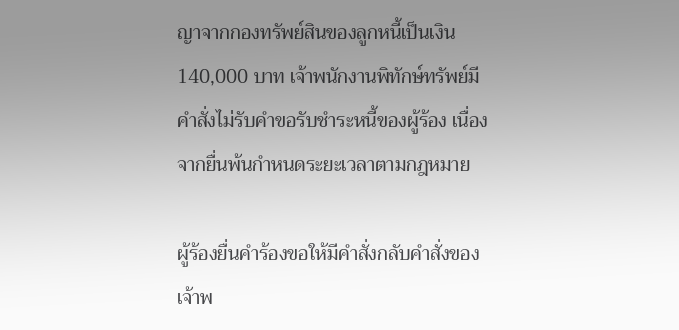ญาจากกองทรัพย์สินของลูกหนี้เป็นเงิน 140,000 บาท เจ้าพนักงานพิทักษ์ทรัพย์มีคำสั่งไม่รับคำขอรับชำระหนี้ของผู้ร้อง เนื่องจากยื่นพ้นกำหนดระยะเวลาตามกฎหมาย

ผู้ร้องยื่นคำร้องขอให้มีคำสั่งกลับคำสั่งของเจ้าพ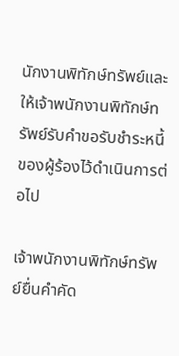นักงานพิทักษ์ทรัพย์และให้เจ้าพนักงานพิทักษ์ทรัพย์รับคำขอรับชำระหนี้ของผู้ร้องไว้ดำเนินการต่อไป

เจ้าพนักงานพิทักษ์ทรัพย์ยื่นคำคัด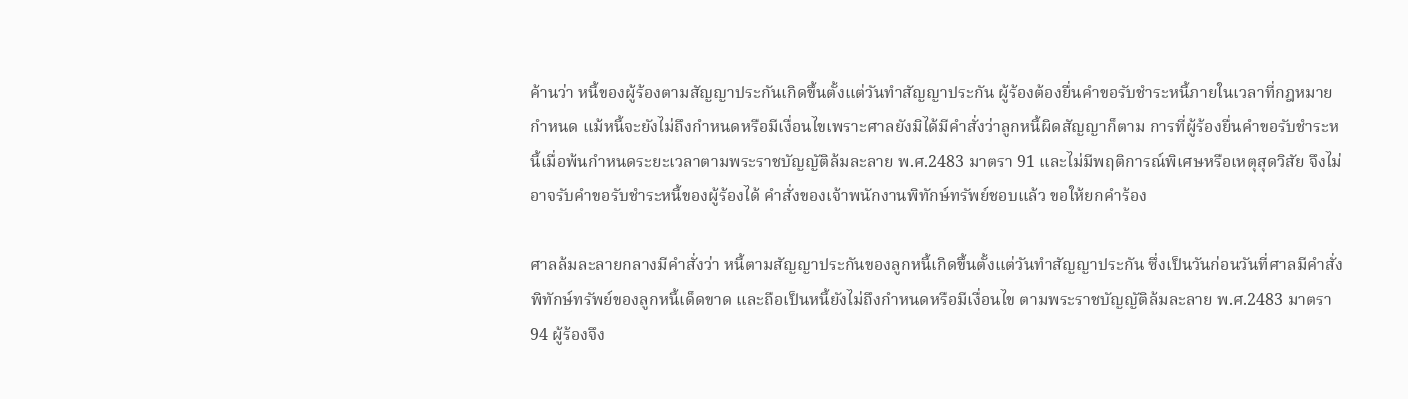ค้านว่า หนี้ของผู้ร้องตามสัญญาประกันเกิดขึ้นตั้งแต่วันทำสัญญาประกัน ผู้ร้องต้องยื่นคำขอรับชำระหนี้ภายในเวลาที่กฎหมายกำหนด แม้หนี้จะยังไม่ถึงกำหนดหรือมีเงื่อนไขเพราะศาลยังมิได้มีคำสั่งว่าลูกหนี้ผิดสัญญาก็ตาม การที่ผู้ร้องยื่นคำขอรับชำระหนี้เมื่อพ้นกำหนดระยะเวลาตามพระราชบัญญัติล้มละลาย พ.ศ.2483 มาตรา 91 และไม่มีพฤติการณ์พิเศษหรือเหตุสุดวิสัย จึงไม่อาจรับคำขอรับชำระหนี้ของผู้ร้องได้ คำสั่งของเจ้าพนักงานพิทักษ์ทรัพย์ชอบแล้ว ขอให้ยกคำร้อง

ศาลล้มละลายกลางมีคำสั่งว่า หนี้ตามสัญญาประกันของลูกหนี้เกิดขึ้นตั้งแต่วันทำสัญญาประกัน ซึ่งเป็นวันก่อนวันที่ศาลมีคำสั่งพิทักษ์ทรัพย์ของลูกหนี้เด็ดขาด และถือเป็นหนี้ยังไม่ถึงกำหนดหรือมีเงื่อนไข ตามพระราชบัญญัติล้มละลาย พ.ศ.2483 มาตรา 94 ผู้ร้องจึง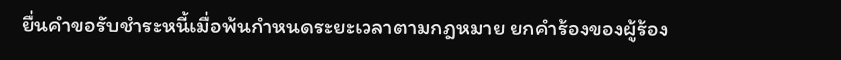ยื่นคำขอรับชำระหนี้เมื่อพ้นกำหนดระยะเวลาตามกฎหมาย ยกคำร้องของผู้ร้อง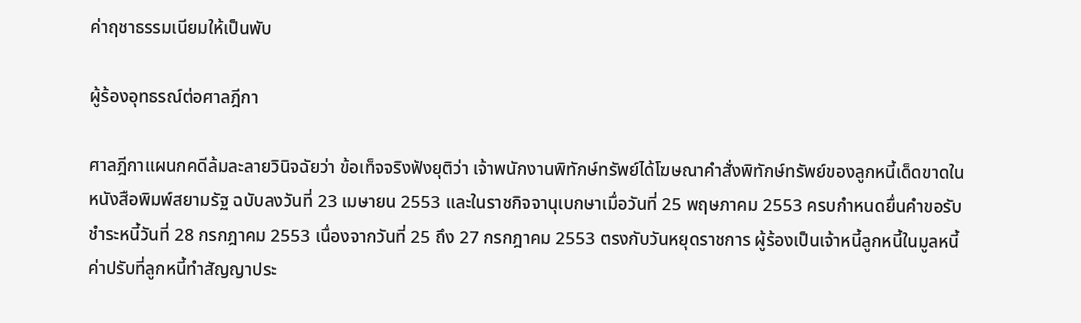ค่าฤชาธรรมเนียมให้เป็นพับ

ผู้ร้องอุทธรณ์ต่อศาลฎีกา

ศาลฎีกาแผนกคดีล้มละลายวินิจฉัยว่า ข้อเท็จจริงฟังยุติว่า เจ้าพนักงานพิทักษ์ทรัพย์ได้โฆษณาคำสั่งพิทักษ์ทรัพย์ของลูกหนี้เด็ดขาดในหนังสือพิมพ์สยามรัฐ ฉบับลงวันที่ 23 เมษายน 2553 และในราชกิจจานุเบกษาเมื่อวันที่ 25 พฤษภาคม 2553 ครบกำหนดยื่นคำขอรับชำระหนี้วันที่ 28 กรกฎาคม 2553 เนื่องจากวันที่ 25 ถึง 27 กรกฎาคม 2553 ตรงกับวันหยุดราชการ ผู้ร้องเป็นเจ้าหนี้ลูกหนี้ในมูลหนี้ค่าปรับที่ลูกหนี้ทำสัญญาประ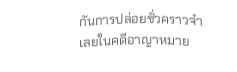กันการปล่อยชั่วคราวจำเลยในคดีอาญาหมาย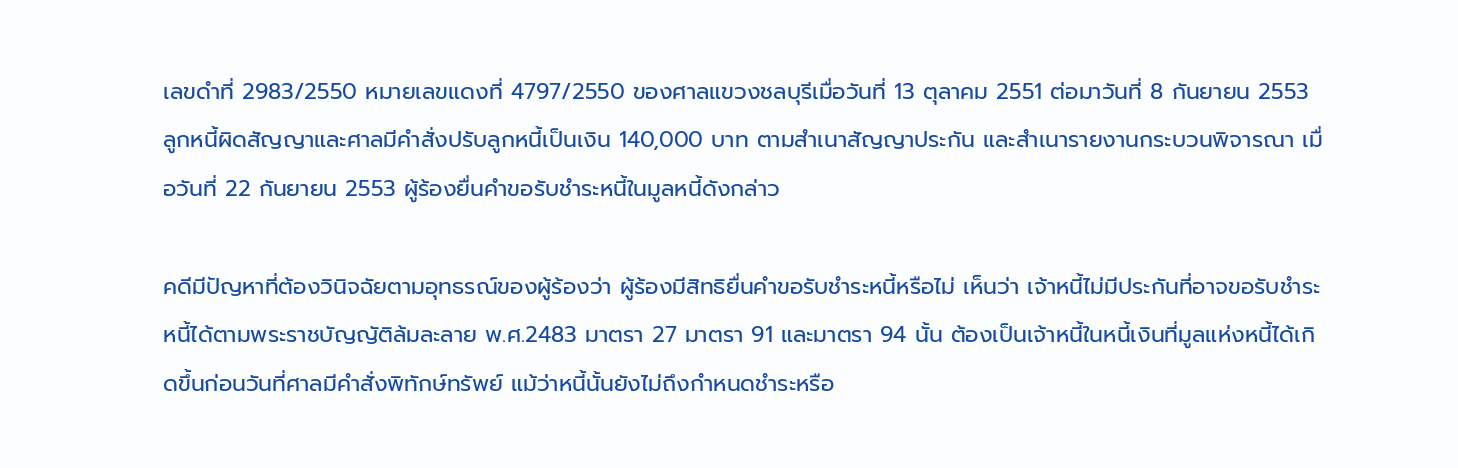เลขดำที่ 2983/2550 หมายเลขแดงที่ 4797/2550 ของศาลแขวงชลบุรีเมื่อวันที่ 13 ตุลาคม 2551 ต่อมาวันที่ 8 กันยายน 2553 ลูกหนี้ผิดสัญญาและศาลมีคำสั่งปรับลูกหนี้เป็นเงิน 140,000 บาท ตามสำเนาสัญญาประกัน และสำเนารายงานกระบวนพิจารณา เมื่อวันที่ 22 กันยายน 2553 ผู้ร้องยื่นคำขอรับชำระหนี้ในมูลหนี้ดังกล่าว

คดีมีปัญหาที่ต้องวินิจฉัยตามอุทธรณ์ของผู้ร้องว่า ผู้ร้องมีสิทธิยื่นคำขอรับชำระหนี้หรือไม่ เห็นว่า เจ้าหนี้ไม่มีประกันที่อาจขอรับชำระหนี้ได้ตามพระราชบัญญัติล้มละลาย พ.ศ.2483 มาตรา 27 มาตรา 91 และมาตรา 94 นั้น ต้องเป็นเจ้าหนี้ในหนี้เงินที่มูลแห่งหนี้ได้เกิดขึ้นก่อนวันที่ศาลมีคำสั่งพิทักษ์ทรัพย์ แม้ว่าหนี้นั้นยังไม่ถึงกำหนดชำระหรือ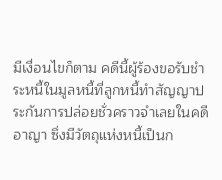มีเงื่อนไขก็ตาม คดีนี้ผู้ร้องขอรับชำระหนี้ในมูลหนี้ที่ลูกหนี้ทำสัญญาประกันการปล่อยชั่วคราวจำเลยในคดีอาญา ซึ่งมีวัตถุแห่งหนี้เป็นก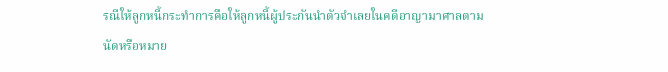รณีให้ลูกหนี้กระทำการคือให้ลูกหนี้ผู้ประกันนำตัวจำเลยในคดีอาญามาศาลตามนัดหรือหมาย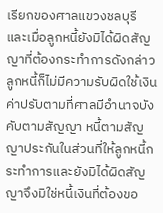เรียกของศาลแขวงชลบุรี และเมื่อลูกหนี้ยังมิได้ผิดสัญญาที่ต้องกระทำการดังกล่าว ลูกหนี้ก็ไม่มีความรับผิดใช้เงินค่าปรับตามที่ศาลมีอำนาจบังคับตามสัญญา หนี้ตามสัญญาประกันในส่วนที่ให้ลูกหนี้กระทำการและยังมิได้ผิดสัญญาจึงมิใช่หนี้เงินที่ต้องขอ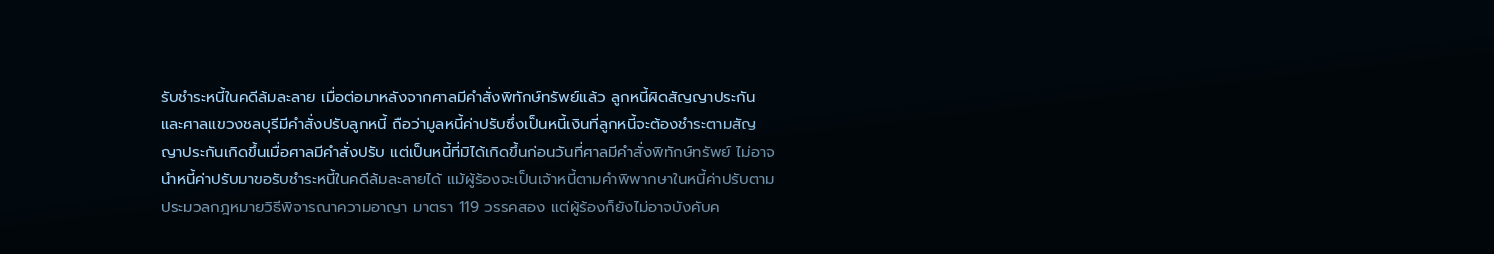รับชำระหนี้ในคดีล้มละลาย เมื่อต่อมาหลังจากศาลมีคำสั่งพิทักษ์ทรัพย์แล้ว ลูกหนี้ผิดสัญญาประกันและศาลแขวงชลบุรีมีคำสั่งปรับลูกหนี้ ถือว่ามูลหนี้ค่าปรับซึ่งเป็นหนี้เงินที่ลูกหนี้จะต้องชำระตามสัญญาประกันเกิดขึ้นเมื่อศาลมีคำสั่งปรับ แต่เป็นหนี้ที่มิได้เกิดขึ้นก่อนวันที่ศาลมีคำสั่งพิทักษ์ทรัพย์ ไม่อาจนำหนี้ค่าปรับมาขอรับชำระหนี้ในคดีล้มละลายได้ แม้ผู้ร้องจะเป็นเจ้าหนี้ตามคำพิพากษาในหนี้ค่าปรับตามประมวลกฎหมายวิธีพิจารณาความอาญา มาตรา 119 วรรคสอง แต่ผู้ร้องก็ยังไม่อาจบังคับค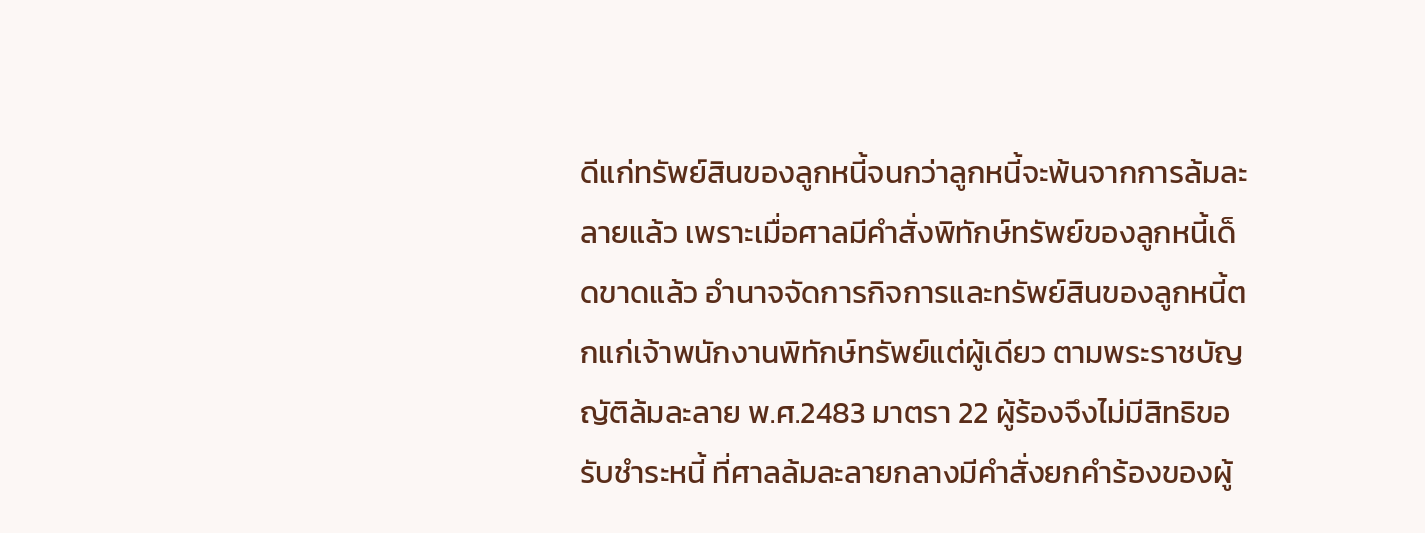ดีแก่ทรัพย์สินของลูกหนี้จนกว่าลูกหนี้จะพ้นจากการล้มละลายแล้ว เพราะเมื่อศาลมีคำสั่งพิทักษ์ทรัพย์ของลูกหนี้เด็ดขาดแล้ว อำนาจจัดการกิจการและทรัพย์สินของลูกหนี้ตกแก่เจ้าพนักงานพิทักษ์ทรัพย์แต่ผู้เดียว ตามพระราชบัญญัติล้มละลาย พ.ศ.2483 มาตรา 22 ผู้ร้องจึงไม่มีสิทธิขอรับชำระหนี้ ที่ศาลล้มละลายกลางมีคำสั่งยกคำร้องของผู้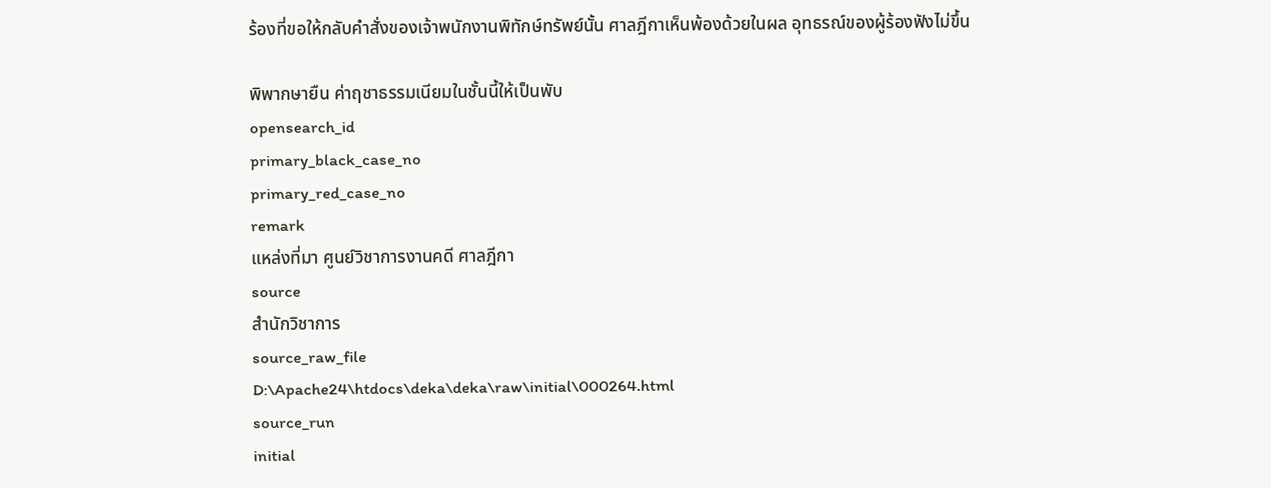ร้องที่ขอให้กลับคำสั่งของเจ้าพนักงานพิทักษ์ทรัพย์นั้น ศาลฎีกาเห็นพ้องด้วยในผล อุทธรณ์ของผู้ร้องฟังไม่ขึ้น

พิพากษายืน ค่าฤชาธรรมเนียมในชั้นนี้ให้เป็นพับ
opensearch_id
primary_black_case_no
primary_red_case_no
remark
แหล่งที่มา ศูนย์วิชาการงานคดี ศาลฎีกา
source
สำนักวิชาการ
source_raw_file
D:\Apache24\htdocs\deka\deka\raw\initial\000264.html
source_run
initial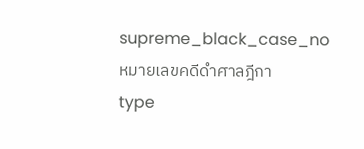supreme_black_case_no
หมายเลขคดีดำศาลฎีกา
type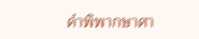คำพิพากษาศา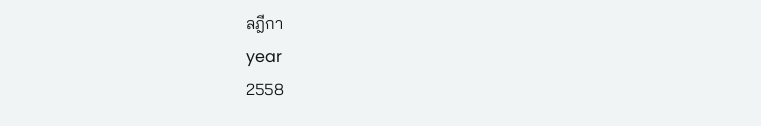ลฎีกา
year
2558